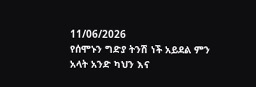11/06/2026
የሰሞኑን ግድያ ትንሽ ነች አይደል ምን አላት አንድ ካህን እና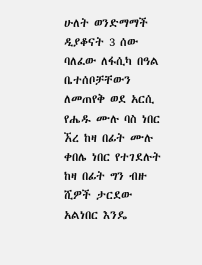ሁለት ወንድማማች ዲያቆናት 3 ሰው ባለፈው ለፋሲካ በዓል ቤተሰቦቻቸውን ለመጠየቅ ወደ አርሲ የሔዱ ሙሉ ባስ ነበር ኧረ ከዛ በፊት ሙሉ ቀበሌ ነበር የተገደሉት ከዛ በፊት ግን ብዙ ሺዎች ታርደው አልነበር እንዴ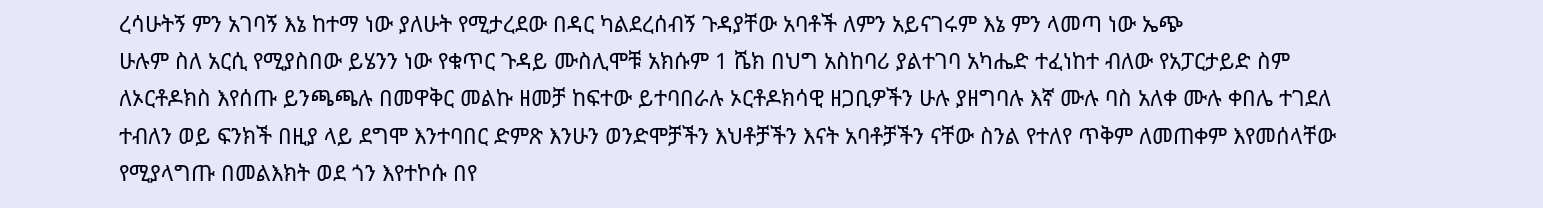ረሳሁትኝ ምን አገባኝ እኔ ከተማ ነው ያለሁት የሚታረደው በዳር ካልደረሰብኝ ጉዳያቸው አባቶች ለምን አይናገሩም እኔ ምን ላመጣ ነው ኤጭ
ሁሉም ስለ አርሲ የሚያስበው ይሄንን ነው የቁጥር ጉዳይ ሙስሊሞቹ አክሱም 1 ሼክ በህግ አስከባሪ ያልተገባ አካሔድ ተፈነከተ ብለው የአፓርታይድ ስም ለኦርቶዶክስ እየሰጡ ይንጫጫሉ በመዋቅር መልኩ ዘመቻ ከፍተው ይተባበራሉ ኦርቶዶክሳዊ ዘጋቢዎችን ሁሉ ያዘግባሉ እኛ ሙሉ ባስ አለቀ ሙሉ ቀበሌ ተገደለ ተብለን ወይ ፍንክች በዚያ ላይ ደግሞ እንተባበር ድምጽ እንሁን ወንድሞቻችን እህቶቻችን እናት አባቶቻችን ናቸው ስንል የተለየ ጥቅም ለመጠቀም እየመሰላቸው የሚያላግጡ በመልእክት ወደ ጎን እየተኮሱ በየ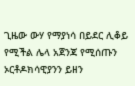ጊዜው ውሃ የማያነሳ በይደር ሊቆይ የሚችል ሌላ አጀንጃ የሚሰጡን ኦርቶዶክሳዊያንን ይዘን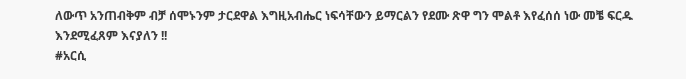ለውጥ አንጠብቅም ብቻ ሰሞኑንም ታርደዋል እግዚአብሔር ነፍሳቸውን ይማርልን የደሙ ጽዋ ግን ሞልቶ እየፈሰሰ ነው መቼ ፍርዱ እንደሚፈጸም እናያለን !!
#አርሲ